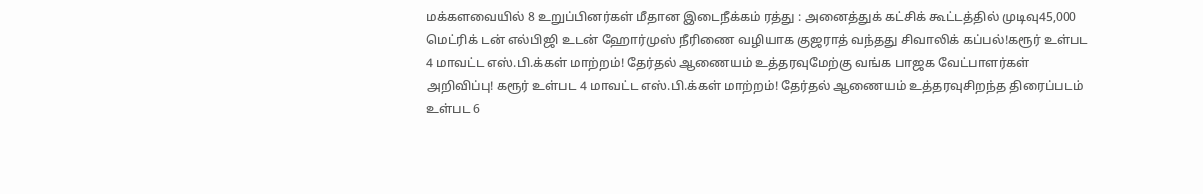மக்களவையில் 8 உறுப்பினர்கள் மீதான இடைநீக்கம் ரத்து : அனைத்துக் கட்சிக் கூட்டத்தில் முடிவு45,000 மெட்ரிக் டன் எல்பிஜி உடன் ஹோர்முஸ் நீரிணை வழியாக குஜராத் வந்தது சிவாலிக் கப்பல்!கரூர் உள்பட 4 மாவட்ட எஸ்.பி.க்கள் மாற்றம்! தேர்தல் ஆணையம் உத்தரவுமேற்கு வங்க பாஜக வேட்பாளர்கள் அறிவிப்பு! கரூர் உள்பட 4 மாவட்ட எஸ்.பி.க்கள் மாற்றம்! தேர்தல் ஆணையம் உத்தரவுசிறந்த திரைப்படம் உள்பட 6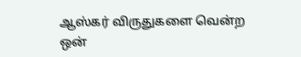ஆஸ்கர் விருதுகளை வென்ற ஒன்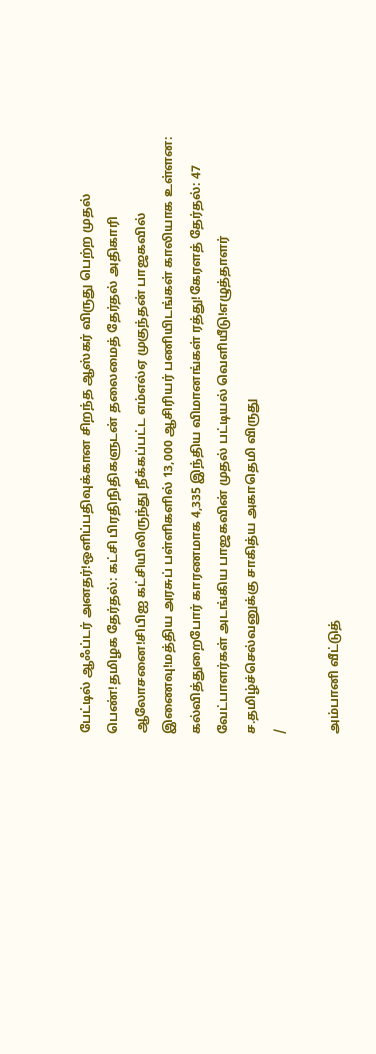பேட்டில் ஆஃப்டர் அனதர்!ஒளிப்பதிவுக்கான சிறந்த ஆஸ்கர் விருது பெற்ற முதல் பெண்!தமிழக தேர்தல்: கட்சி பிரதிநிதிகளுடன் தலைமைத் தேர்தல் அதிகாரி ஆலோசனை!சிபிஐ கட்சியிலிருந்து நீக்கப்பட்ட எம்எல்ஏ முகுந்தன் பாஜகவில் இணைவு!மத்திய அரசுப் பள்ளிகளில் 13,000 ஆசிரியர் பணியிடங்கள் காலியாக உள்ளன: கல்வித்துறைபோர் காரணமாக 4,335 இந்திய விமானங்கள் ரத்து!கேரளத் தேர்தல்: 47 வேட்பாளர்கள் அடங்கிய பாஜகவின் முதல் பட்டியல் வெளியீடு!எழுத்தாளர் ச.தமிழ்ச்செல்வனுக்கு சாகித்ய அகாதெமி விருது
/

அம்பானி வீட்டுத்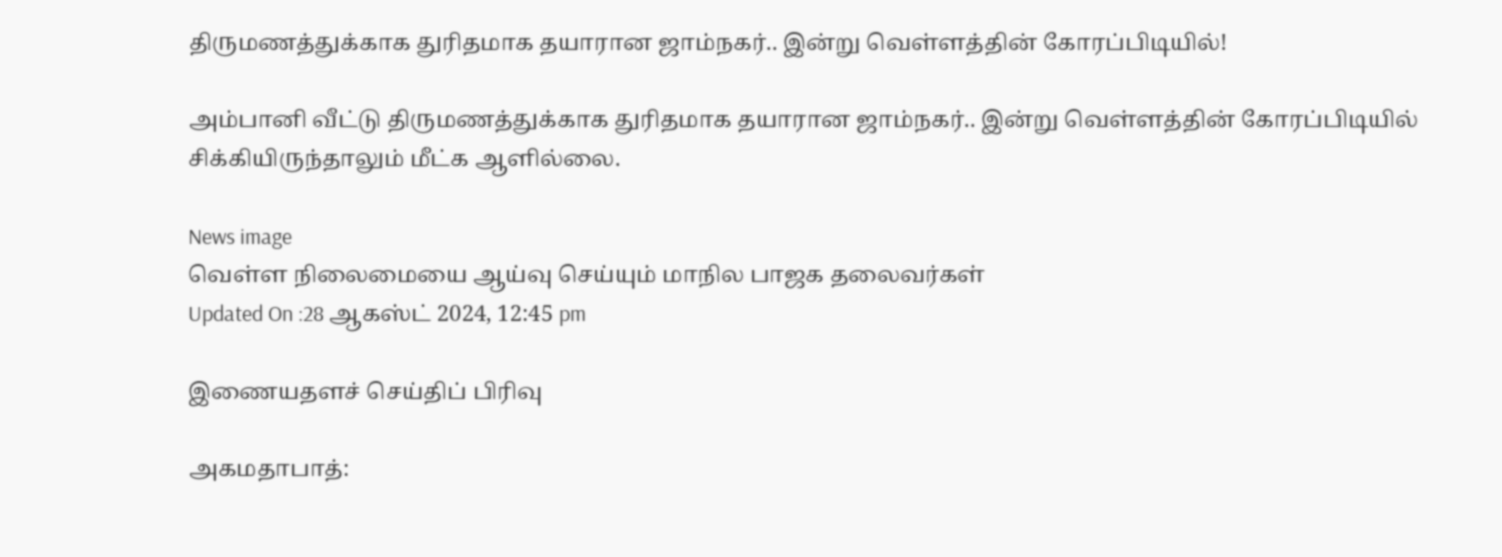திருமணத்துக்காக துரிதமாக தயாரான ஜாம்நகர்.. இன்று வெள்ளத்தின் கோரப்பிடியில்!

அம்பானி வீட்டு திருமணத்துக்காக துரிதமாக தயாரான ஜாம்நகர்.. இன்று வெள்ளத்தின் கோரப்பிடியில் சிக்கியிருந்தாலும் மீட்க ஆளில்லை.

News image
வெள்ள நிலைமையை ஆய்வு செய்யும் மாநில பாஜக தலைவர்கள்
Updated On :28 ஆகஸ்ட் 2024, 12:45 pm

இணையதளச் செய்திப் பிரிவு

அகமதாபாத்: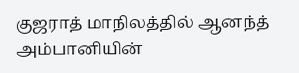குஜராத் மாநிலத்தில் ஆனந்த் அம்பானியின்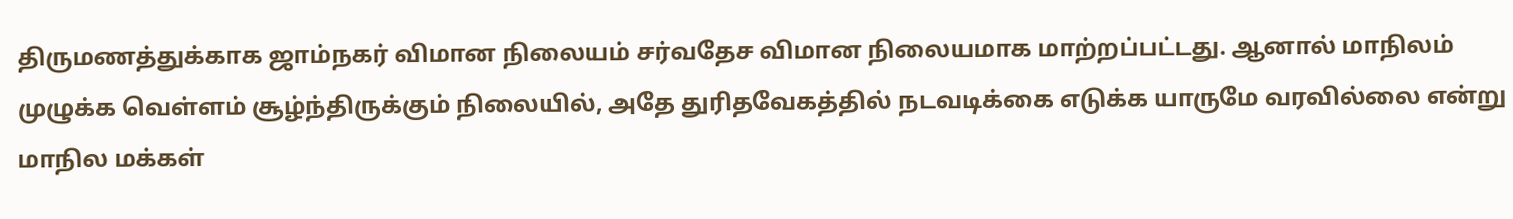திருமணத்துக்காக ஜாம்நகர் விமான நிலையம் சர்வதேச விமான நிலையமாக மாற்றப்பட்டது. ஆனால் மாநிலம் முழுக்க வெள்ளம் சூழ்ந்திருக்கும் நிலையில், அதே துரிதவேகத்தில் நடவடிக்கை எடுக்க யாருமே வரவில்லை என்று மாநில மக்கள்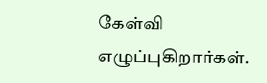கேள்வி எழுப்புகிறார்கள்.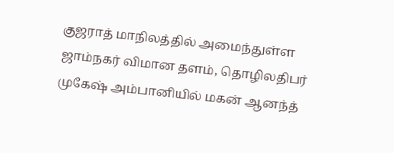குஜராத் மாநிலத்தில் அமைந்துள்ள ஜாம்நகர் விமான தளம், தொழிலதிபர் முகேஷ் அம்பானியில் மகன் ஆனந்த்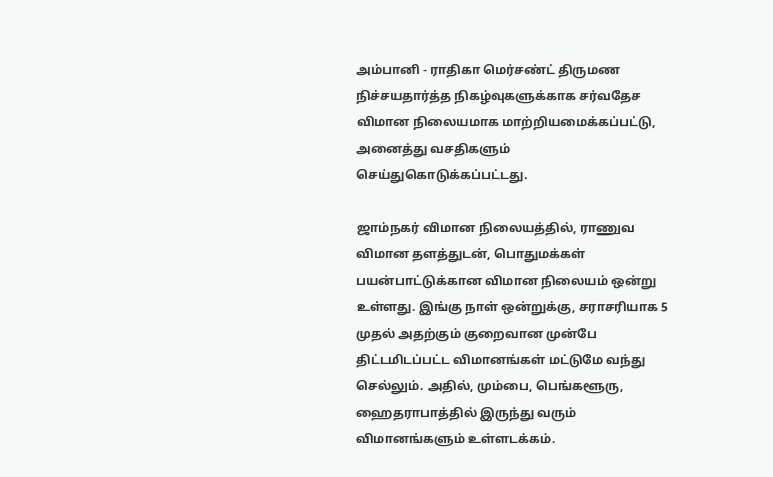அம்பானி - ராதிகா மெர்சண்ட் திருமண நிச்சயதார்த்த நிகழ்வுகளுக்காக சர்வதேச விமான நிலையமாக மாற்றியமைக்கப்பட்டு, அனைத்து வசதிகளும் செய்துகொடுக்கப்பட்டது.

ஜாம்நகர் விமான நிலையத்தில், ராணுவ விமான தளத்துடன், பொதுமக்கள் பயன்பாட்டுக்கான விமான நிலையம் ஒன்று உள்ளது. இங்கு நாள் ஒன்றுக்கு, சராசரியாக 5 முதல் அதற்கும் குறைவான முன்பே திட்டமிடப்பட்ட விமானங்கள் மட்டுமே வந்து செல்லும். அதில், மும்பை, பெங்களூரு, ஹைதராபாத்தில் இருந்து வரும் விமானங்களும் உள்ளடக்கம்.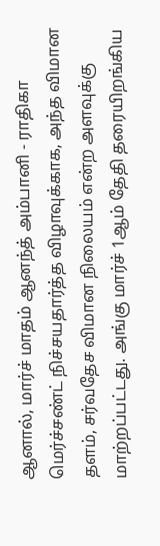ஆனால், மார்ச் மாதம் ஆனந்த் அம்பானி - ராதிகா மெர்ச்சண்ட் நிச்சயதார்த்த விழாவுக்காக, அந்த விமான தளம், சர்வதேச விமான நிலையம் என்ற அளவுக்கு மாற்றப்பட்டது. அங்கு மார்ச் 1ஆம் தேதி தரையிறங்கிய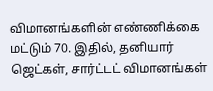விமானங்களின் எண்ணிக்கை மட்டும் 70. இதில், தனியார் ஜெட்கள், சார்ட்டட் விமானங்கள்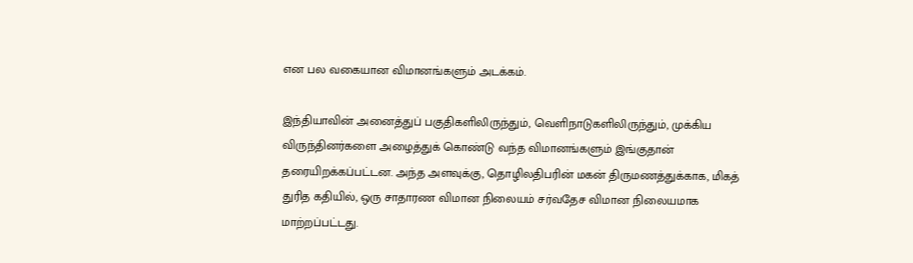என பல வகையான விமானங்களும் அடக்கம்.

இந்தியாவின் அனைத்துப் பகுதிகளிலிருந்தும், வெளிநாடுகளிலிருந்தும், முக்கிய விருந்தினர்களை அழைத்துக் கொண்டு வந்த விமானங்களும் இங்குதான் தரையிறக்கப்பட்டன. அந்த அளவுக்கு, தொழிலதிபரின் மகன் திருமணத்துக்காக, மிகத் துரித கதியில், ஒரு சாதாரண விமான நிலையம் சர்வதேச விமான நிலையமாக மாற்றப்பட்டது.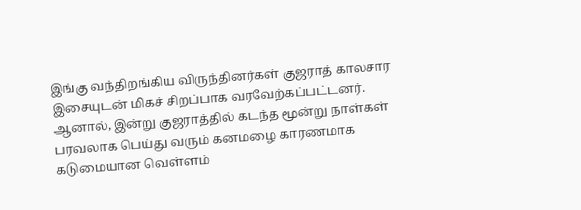இங்கு வந்திறங்கிய விருந்தினர்கள் குஜராத் காலசார இசையுடன் மிகச் சிறப்பாக வரவேற்கப்பட்டனர். ஆனால், இன்று குஜராத்தில் கடந்த மூன்று நாள்கள் பரவலாக பெய்து வரும் கனமழை காரணமாக கடுமையான வெள்ளம்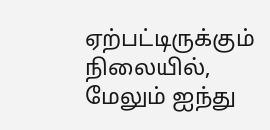ஏற்பட்டிருக்கும் நிலையில், மேலும் ஐந்து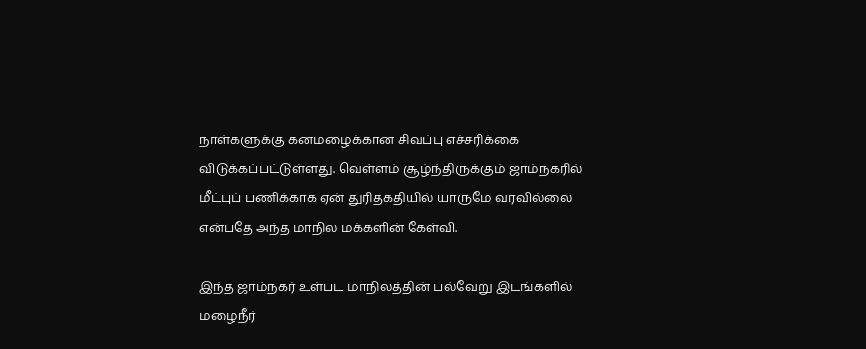நாள்களுக்கு கனமழைக்கான சிவப்பு எச்சரிக்கை விடுக்கப்பட்டுள்ளது. வெள்ளம் சூழ்ந்திருக்கும் ஜாம்நகரில் மீட்புப் பணிக்காக ஏன் துரிதகதியில் யாருமே வரவில்லை என்பதே அந்த மாநில மக்களின் கேள்வி.

இந்த ஜாம்நகர் உள்பட மாநிலத்தின் பல்வேறு இடங்களில் மழைநீர்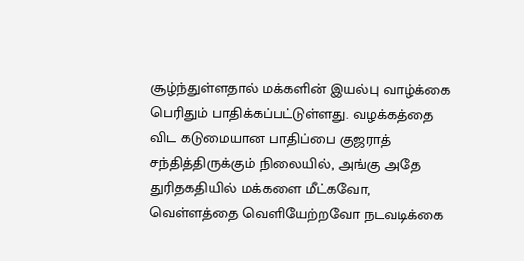சூழ்ந்துள்ளதால் மக்களின் இயல்பு வாழ்க்கை பெரிதும் பாதிக்கப்பட்டுள்ளது. வழக்கத்தை விட கடுமையான பாதிப்பை குஜராத் சந்தித்திருக்கும் நிலையில், அங்கு அதே துரிதகதியில் மக்களை மீட்கவோ, வெள்ளத்தை வெளியேற்றவோ நடவடிக்கை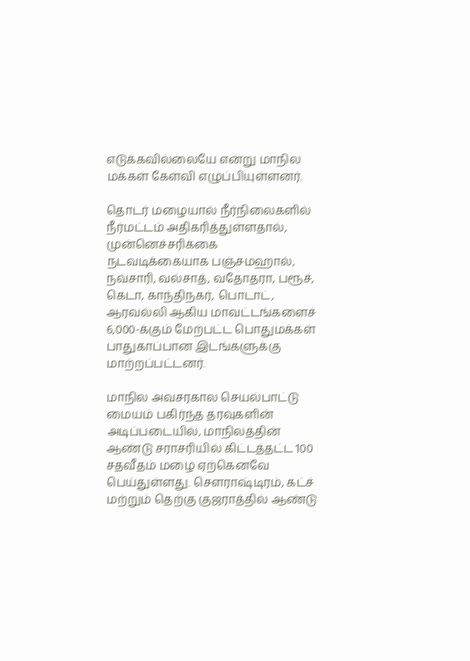எடுக்கவில்லையே என்று மாநில மக்கள் கேள்வி எழுப்பியுள்ளனர்.

தொடர் மழையால் நீர்நிலைகளில் நீர்மட்டம் அதிகரித்துள்ளதால், முன்னெச்சரிக்கை நடவடிக்கையாக பஞ்சமஹால், நவ்சாரி, வல்சாத், வதோதரா, பரூச், கெடா, காந்திநகர், பொடாட், ஆரவல்லி ஆகிய மாவட்டங்களைச் 6,000-க்கும் மேற்பட்ட பொதுமக்கள் பாதுகாப்பான இடங்களுக்கு மாற்றப்பட்டனர்.

மாநில அவசரகால செயல்பாட்டு மையம் பகிர்ந்த தரவுகளின் அடிப்படையில், மாநிலத்தின் ஆண்டு சராசரியில் கிட்டத்தட்ட 100 சதவீதம் மழை ஏற்கெனவே பெய்துள்ளது. சௌராஷ்டிரம், கட்ச் மற்றும் தெற்கு குஜராத்தில் ஆண்டு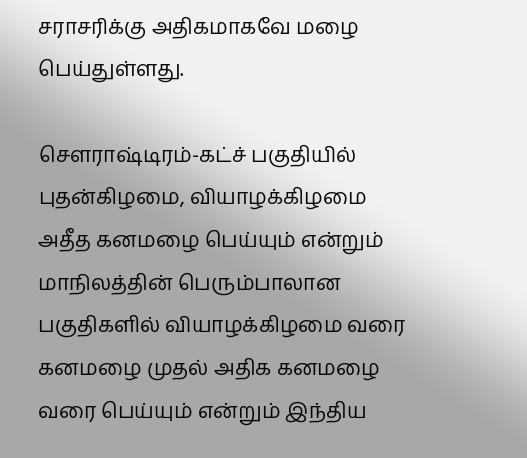சராசரிக்கு அதிகமாகவே மழை பெய்துள்ளது.

சௌராஷ்டிரம்-கட்ச் பகுதியில் புதன்கிழமை, வியாழக்கிழமை அதீத கனமழை பெய்யும் என்றும் மாநிலத்தின் பெரும்பாலான பகுதிகளில் வியாழக்கிழமை வரை கனமழை முதல் அதிக கனமழை வரை பெய்யும் என்றும் இந்திய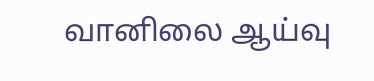வானிலை ஆய்வு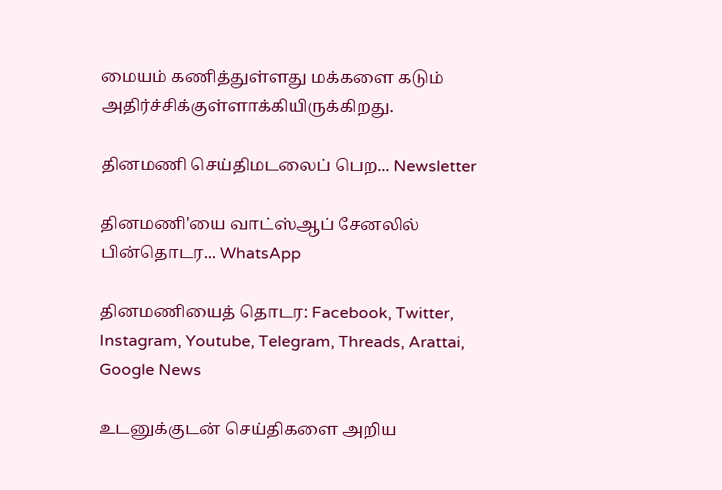மையம் கணித்துள்ளது மக்களை கடும் அதிர்ச்சிக்குள்ளாக்கியிருக்கிறது.

தினமணி செய்திமடலைப் பெற... Newsletter

தினமணி'யை வாட்ஸ்ஆப் சேனலில் பின்தொடர... WhatsApp

தினமணியைத் தொடர: Facebook, Twitter, Instagram, Youtube, Telegram, Threads, Arattai, Google News

உடனுக்குடன் செய்திகளை அறிய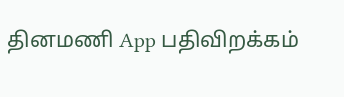தினமணி App பதிவிறக்கம்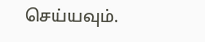செய்யவும்.